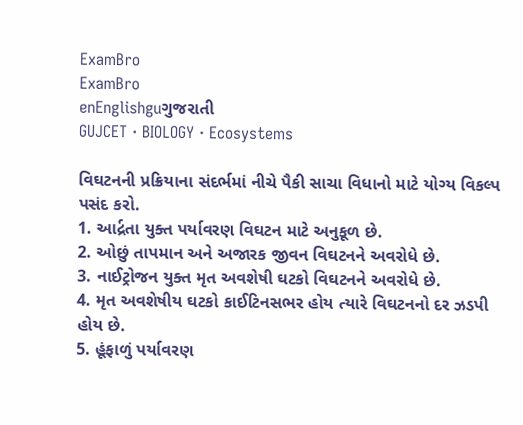ExamBro
ExamBro
enEnglishguગુજરાતી
GUJCET · BIOLOGY · Ecosystems

વિઘટનની પ્રક્રિયાના સંદર્ભમાં નીચે પૈકી સાચા વિધાનો માટે યોગ્ય વિકલ્પ પસંદ કરો.
1. આર્દ્રતા યુક્ત પર્યાવરણ વિઘટન માટે અનુકૂળ છે.
2. ઓછું તાપમાન અને અજારક જીવન વિઘટનને અવરોધે છે.
3. નાઈટ્રોજન યુક્ત મૃત અવશેષી ઘટકો વિઘટનને અવરોધે છે.
4. મૃત અવશેષીય ઘટકો કાઈટિનસભર હોય ત્યારે વિઘટનનો દર ઝડપી હોય છે.
5. હૂંફાળું પર્યાવરણ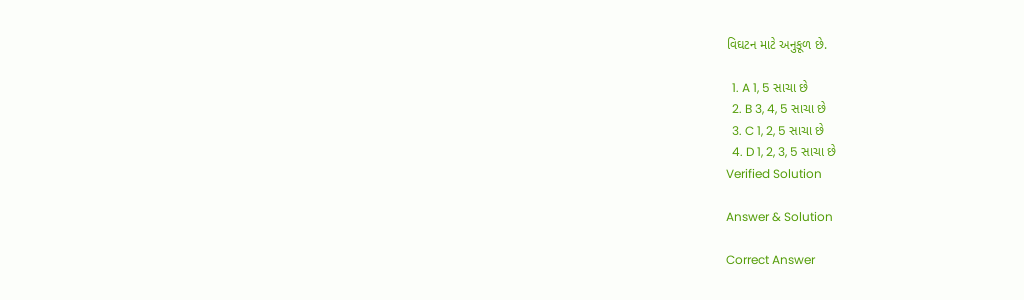વિઘટન માટે અનુકૂળ છે.

  1. A 1, 5 સાચા છે
  2. B 3, 4, 5 સાચા છે
  3. C 1, 2, 5 સાચા છે
  4. D 1, 2, 3, 5 સાચા છે
Verified Solution

Answer & Solution

Correct Answer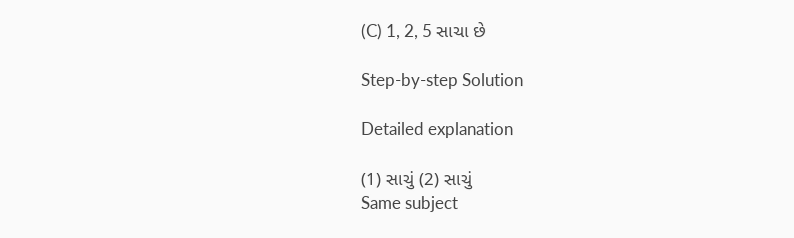(C) 1, 2, 5 સાચા છે

Step-by-step Solution

Detailed explanation

(1) સાચું (2) સાચું
Same subject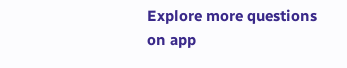Explore more questions on app